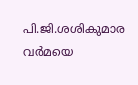പി.ജി.ശശികുമാര വര്‍മയെ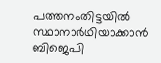പത്തനംതിട്ടയില്‍ സ്ഥാനാര്‍ഥിയാക്കാന്‍ ബിജെപി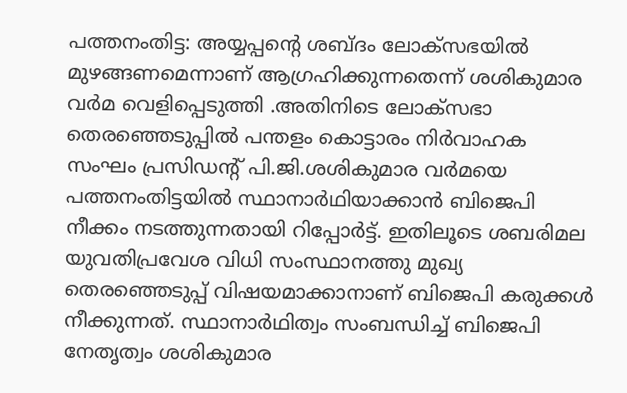പത്തനംതിട്ട: അയ്യപ്പന്റെ ശബ്ദം ലോക്‌സഭയില്‍ മുഴങ്ങണമെന്നാണ് ആഗ്രഹിക്കുന്നതെന്ന് ശശികുമാര വര്‍മ വെളിപ്പെടുത്തി .അതിനിടെ ലോക്‌സഭാ തെരഞ്ഞെടുപ്പില്‍ പന്തളം കൊട്ടാരം നിര്‍വാഹക സംഘം പ്രസിഡന്റ് പി.ജി.ശശികുമാര വര്‍മയെ പത്തനംതിട്ടയില്‍ സ്ഥാനാര്‍ഥിയാക്കാന്‍ ബിജെപി നീക്കം നടത്തുന്നതായി റിപ്പോര്‍ട്ട്. ഇതിലൂടെ ശബരിമല യുവതിപ്രവേശ വിധി സംസ്ഥാനത്തു മുഖ്യ തെരഞ്ഞെടുപ്പ് വിഷയമാക്കാനാണ് ബിജെപി കരുക്കള്‍ നീക്കുന്നത്. സ്ഥാനാര്‍ഥിത്വം സംബന്ധിച്ച് ബിജെപി നേതൃത്വം ശശികുമാര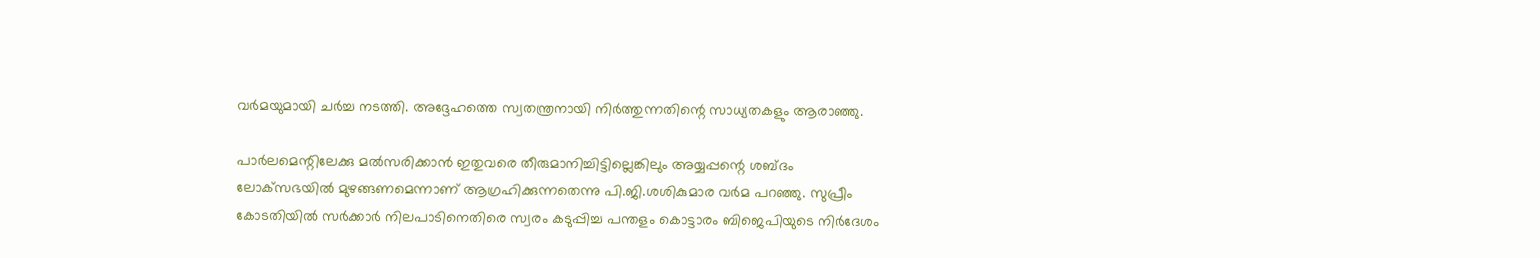വര്‍മയുമായി ചര്‍ച്ച നടത്തി. അദ്ദേഹത്തെ സ്വതന്ത്രനായി നിര്‍ത്തുന്നതിന്റെ സാധ്യതകളും ആരാഞ്ഞു.

പാര്‍ലമെന്റിലേക്കു മല്‍സരിക്കാന്‍ ഇതുവരെ തീരുമാനിച്ചിട്ടില്ലെങ്കിലും അയ്യപ്പന്റെ ശബ്ദം ലോക്‌സഭയില്‍ മുഴങ്ങണമെന്നാണ് ആഗ്രഹിക്കുന്നതെന്നു പി.ജി.ശശികുമാര വര്‍മ പറഞ്ഞു. സുപ്രീം കോടതിയില്‍ സര്‍ക്കാര്‍ നിലപാടിനെതിരെ സ്വരം കടുപ്പിച്ച പന്തളം കൊട്ടാരം ബിജെപിയുടെ നിര്‍ദേശം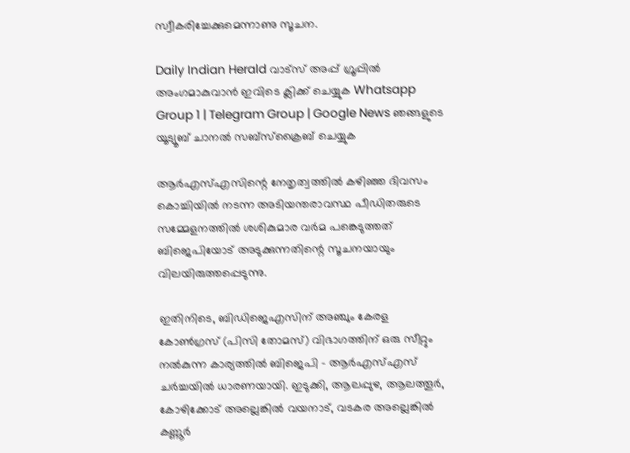സ്വീകരിച്ചേക്കുമെന്നാണു സൂചന.

Daily Indian Herald വാട്സ് അപ്പ് ഗ്രൂപ്പിൽ അംഗമാകുവാൻ ഇവിടെ ക്ലിക്ക് ചെയ്യുക Whatsapp Group 1 | Telegram Group | Google News ഞങ്ങളുടെ യൂട്യൂബ് ചാനൽ സബ്സ്ക്രൈബ് ചെയ്യുക

ആര്‍എസ്എസിന്റെ നേതൃത്വത്തില്‍ കഴിഞ്ഞ ദിവസം കൊച്ചിയില്‍ നടന്ന അടിയന്തരാവസ്ഥ പീഡിതരുടെ സമ്മേളനത്തില്‍ ശശികുമാര വര്‍മ പങ്കെടുത്തത് ബിജെപിയോട് അടുക്കുന്നതിന്റെ സൂചനയായും വിലയിരുത്തപ്പെടുന്നു.

ഇതിനിടെ, ബിഡിജെഎസിന് അഞ്ചും കേരള കോണ്‍ഗ്രസ് (പിസി തോമസ്) വിഭാഗത്തിന് ഒരു സീറ്റും നല്‍കുന്ന കാര്യത്തില്‍ ബിജെപി – ആര്‍എസ്എസ് ചര്‍ച്ചയില്‍ ധാരണയായി. ഇടുക്കി, ആലപ്പുഴ, ആലത്തൂര്‍, കോഴിക്കോട് അല്ലെങ്കില്‍ വയനാട്, വടകര അല്ലെങ്കില്‍ കണ്ണൂര്‍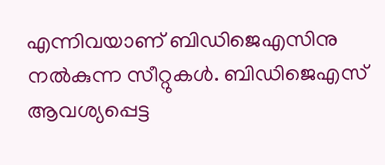എന്നിവയാണ് ബിഡിജെഎസിനു നല്‍കുന്ന സീറ്റുകള്‍. ബിഡിജെഎസ് ആവശ്യപ്പെട്ട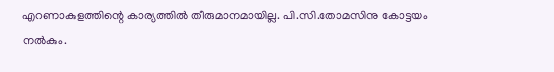എറണാകുളത്തിന്റെ കാര്യത്തില്‍ തീരുമാനമായില്ല. പി.സി.തോമസിനു കോട്ടയം നല്‍കും.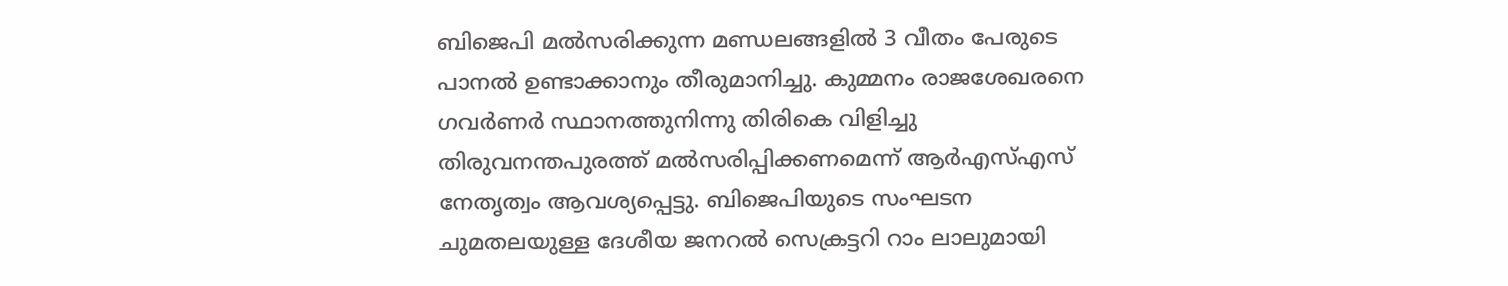ബിജെപി മല്‍സരിക്കുന്ന മണ്ഡലങ്ങളില്‍ 3 വീതം പേരുടെ പാനല്‍ ഉണ്ടാക്കാനും തീരുമാനിച്ചു. കുമ്മനം രാജശേഖരനെ ഗവര്‍ണര്‍ സ്ഥാനത്തുനിന്നു തിരികെ വിളിച്ചു തിരുവനന്തപുരത്ത് മല്‍സരിപ്പിക്കണമെന്ന് ആര്‍എസ്എസ് നേതൃത്വം ആവശ്യപ്പെട്ടു. ബിജെപിയുടെ സംഘടന ചുമതലയുള്ള ദേശീയ ജനറല്‍ സെക്രട്ടറി റാം ലാലുമായി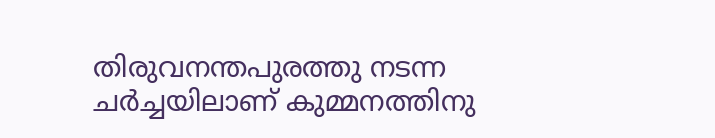തിരുവനന്തപുരത്തു നടന്ന ചര്‍ച്ചയിലാണ് കുമ്മനത്തിനു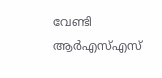വേണ്ടി ആര്‍എസ്എസ്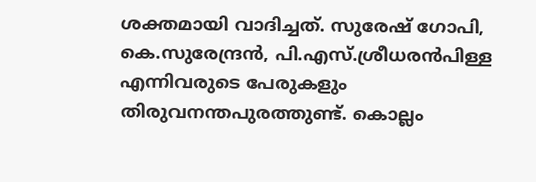ശക്തമായി വാദിച്ചത്. സുരേഷ് ഗോപി, കെ.സുരേന്ദ്രന്‍, പി.എസ്.ശ്രീധരന്‍പിള്ള എന്നിവരുടെ പേരുകളും തിരുവനന്തപുരത്തുണ്ട്. കൊല്ലം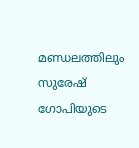മണ്ഡലത്തിലും സുരേഷ് ഗോപിയുടെ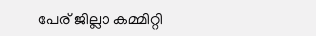പേര് ജില്ലാ കമ്മിറ്റി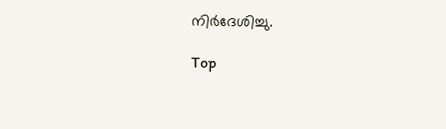നിര്‍ദേശിച്ചു.

Top